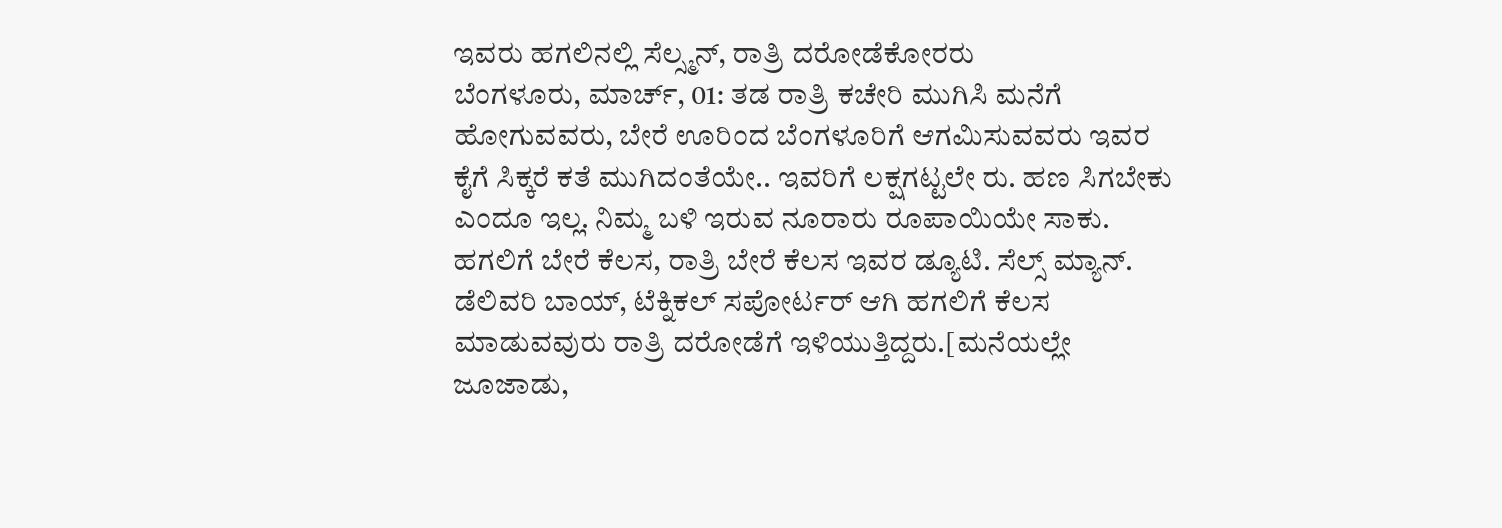ಇವರು ಹಗಲಿನಲ್ಲಿ ಸೆಲ್ಸ್ಮನ್, ರಾತ್ರಿ ದರೋಡೆಕೋರರು
ಬೆಂಗಳೂರು, ಮಾರ್ಚ್, 01: ತಡ ರಾತ್ರಿ ಕಚೇರಿ ಮುಗಿಸಿ ಮನೆಗೆ ಹೋಗುವವರು, ಬೇರೆ ಊರಿಂದ ಬೆಂಗಳೂರಿಗೆ ಆಗಮಿಸುವವರು ಇವರ ಕೈಗೆ ಸಿಕ್ಕರೆ ಕತೆ ಮುಗಿದಂತೆಯೇ.. ಇವರಿಗೆ ಲಕ್ಷಗಟ್ಟಲೇ ರು. ಹಣ ಸಿಗಬೇಕು ಎಂದೂ ಇಲ್ಲ. ನಿಮ್ಮ ಬಳಿ ಇರುವ ನೂರಾರು ರೂಪಾಯಿಯೇ ಸಾಕು.
ಹಗಲಿಗೆ ಬೇರೆ ಕೆಲಸ, ರಾತ್ರಿ ಬೇರೆ ಕೆಲಸ ಇವರ ಡ್ಯೂಟಿ. ಸೆಲ್ಸ್ ಮ್ಯಾನ್. ಡೆಲಿವರಿ ಬಾಯ್, ಟೆಕ್ನಿಕಲ್ ಸಪೋರ್ಟರ್ ಆಗಿ ಹಗಲಿಗೆ ಕೆಲಸ ಮಾಡುವವುರು ರಾತ್ರಿ ದರೋಡೆಗೆ ಇಳಿಯುತ್ತಿದ್ದರು.[ಮನೆಯಲ್ಲೇ ಜೂಜಾಡು,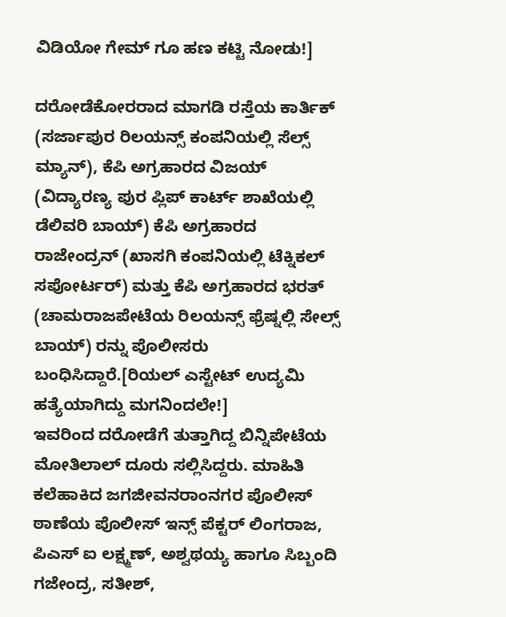ವಿಡಿಯೋ ಗೇಮ್ ಗೂ ಹಣ ಕಟ್ಟಿ ನೋಡು!]

ದರೋಡೆಕೋರರಾದ ಮಾಗಡಿ ರಸ್ತೆಯ ಕಾರ್ತಿಕ್ (ಸರ್ಜಾಪುರ ರಿಲಯನ್ಸ್ ಕಂಪನಿಯಲ್ಲಿ ಸೆಲ್ಸ್ ಮ್ಯಾನ್), ಕೆಪಿ ಅಗ್ರಹಾರದ ವಿಜಯ್ (ವಿದ್ಯಾರಣ್ಯ ಪುರ ಪ್ಲಿಪ್ ಕಾರ್ಟ್ ಶಾಖೆಯಲ್ಲಿ ಡೆಲಿವರಿ ಬಾಯ್) ಕೆಪಿ ಅಗ್ರಹಾರದ ರಾಜೇಂದ್ರನ್ (ಖಾಸಗಿ ಕಂಪನಿಯಲ್ಲಿ ಟೆಕ್ನಿಕಲ್ ಸಪೋರ್ಟರ್) ಮತ್ತು ಕೆಪಿ ಅಗ್ರಹಾರದ ಭರತ್ (ಚಾಮರಾಜಪೇಟೆಯ ರಿಲಯನ್ಸ್ ಫ್ರೆಷ್ನಲ್ಲಿ ಸೇಲ್ಸ್ ಬಾಯ್) ರನ್ನು ಪೊಲೀಸರು ಬಂಧಿಸಿದ್ದಾರೆ.[ರಿಯಲ್ ಎಸ್ಟೇಟ್ ಉದ್ಯಮಿ ಹತ್ಯೆಯಾಗಿದ್ದು ಮಗನಿಂದಲೇ!]
ಇವರಿಂದ ದರೋಡೆಗೆ ತುತ್ತಾಗಿದ್ದ ಬಿನ್ನಿಪೇಟೆಯ ಮೋತಿಲಾಲ್ ದೂರು ಸಲ್ಲಿಸಿದ್ದರು. ಮಾಹಿತಿ ಕಲೆಹಾಕಿದ ಜಗಜೀವನರಾಂನಗರ ಪೊಲೀಸ್ ಠಾಣೆಯ ಪೊಲೀಸ್ ಇನ್ಸ್ ಪೆಕ್ಟರ್ ಲಿಂಗರಾಜ, ಪಿಎಸ್ ಐ ಲಕ್ಷ್ಮಣ್, ಅಶ್ವಥಯ್ಯ ಹಾಗೂ ಸಿಬ್ಬಂದಿ ಗಜೇಂದ್ರ, ಸತೀಶ್,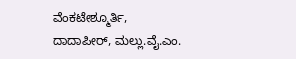ವೆಂಕಟೇಶ್ಮೂರ್ತಿ, ದಾದಾಪೀರ್, ಮಲ್ಲು.ವೈ.ಎಂ.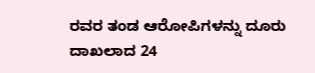ರವರ ತಂಡ ಆರೋಪಿಗಳನ್ನು ದೂರು ದಾಖಲಾದ 24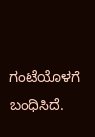ಗಂಟೆಯೊಳಗೆ ಬಂಧಿಸಿದೆ.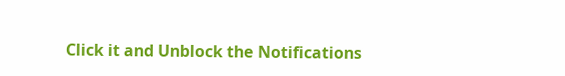Click it and Unblock the Notifications